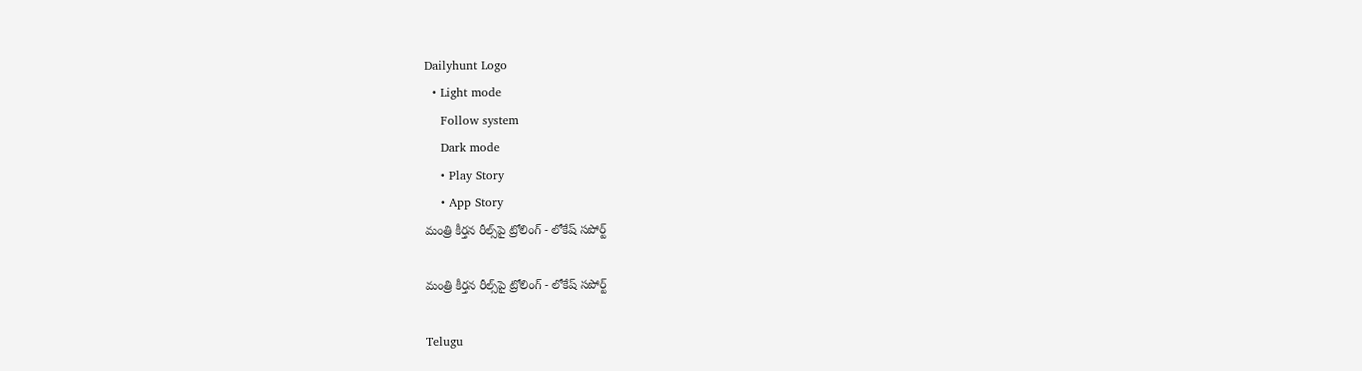Dailyhunt Logo
  • Light mode
    Follow system
    Dark mode
    • Play Story
    • App Story
మంత్రి కీర్తన రీల్స్‌పై ట్రోలింగ్ - లోకేష్ సపోర్ట్

మంత్రి కీర్తన రీల్స్‌పై ట్రోలింగ్ - లోకేష్ సపోర్ట్

Telugu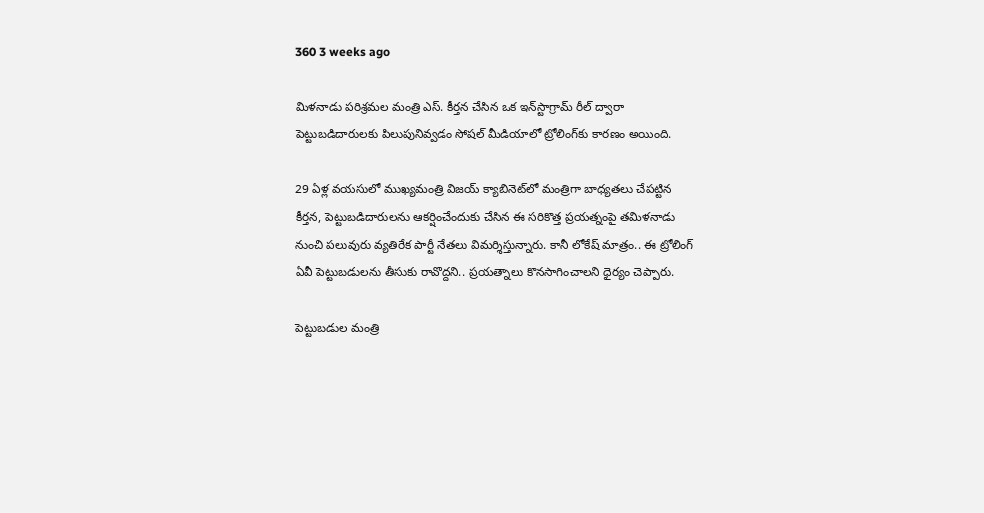360 3 weeks ago

మిళనాడు పరిశ్రమల మంత్రి ఎస్. కీర్తన చేసిన ఒక ఇన్‌స్టాగ్రామ్ రీల్ ద్వారా పెట్టుబడిదారులకు పిలుపునివ్వడం సోషల్ మీడియాలో ట్రోలింగ్‌కు కారణం అయింది.

29 ఏళ్ల వయసులో ముఖ్యమంత్రి విజయ్ క్యాబినెట్‌లో మంత్రిగా బాధ్యతలు చేపట్టిన కీర్తన, పెట్టుబడిదారులను ఆకర్షించేందుకు చేసిన ఈ సరికొత్త ప్రయత్నంపై తమిళనాడు నుంచి పలువురు వ్యతిరేక పార్టీ నేతలు విమర్శిస్తున్నారు. కానీ లోకేష్ మాత్రం.. ఈ ట్రోలింగ్ ఏవీ పెట్టుబడులను తీసుకు రావొద్దని.. ప్రయత్నాలు కొనసాగించాలని ధైర్యం చెప్పారు.

పెట్టుబడుల మంత్రి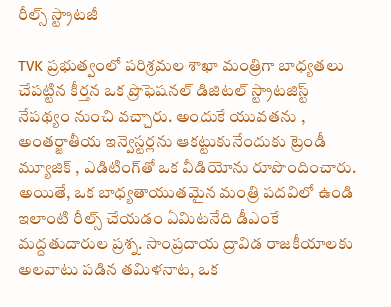రీల్స్ స్ట్రాటజీ

TVK ప్రభుత్వంలో పరిశ్రమల శాఖా మంత్రిగా బాధ్యతలు చేపట్టిన కీర్తన ఒక ప్రొఫెషనల్ డిజిటల్ స్ట్రాటజిస్ట్ నేపథ్యం నుంచి వచ్చారు. అందుకే యువతను , అంతర్జాతీయ ఇన్వెస్టర్లను ఆకట్టుకునేందుకు ట్రెండీ మ్యూజిక్ , ఎడిటింగ్‌తో ఒక వీడియోను రూపొందించారు. అయితే, ఒక బాధ్యతాయుతమైన మంత్రి పదవిలో ఉండి ఇలాంటి రీల్స్ చేయడం ఏమిటనేది డీఎంకే మద్దతుదారుల ప్రశ్న. సాంప్రదాయ ద్రావిడ రాజకీయాలకు అలవాటు పడిన తమిళనాట, ఒక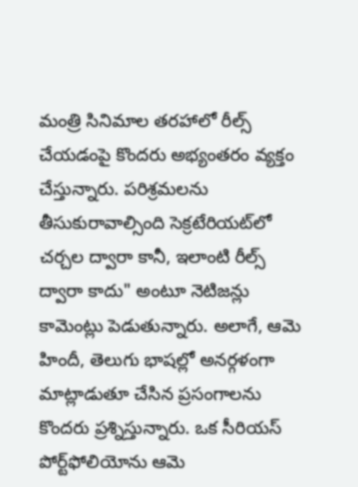మంత్రి సినిమాల తరహాలో రీల్స్ చేయడంపై కొందరు అభ్యంతరం వ్యక్తం చేస్తున్నారు. పరిశ్రమలను తీసుకురావాల్సింది సెక్రటేరియట్‌లో చర్చల ద్వారా కానీ, ఇలాంటి రీల్స్ ద్వారా కాదు" అంటూ నెటిజన్లు కామెంట్లు పెడుతున్నారు. అలాగే, ఆమె హిందీ, తెలుగు భాషల్లో అనర్గళంగా మాట్లాడుతూ చేసిన ప్రసంగాలను కొందరు ప్రశ్నిస్తున్నారు. ఒక సీరియస్ పోర్ట్‌ఫోలియోను ఆమె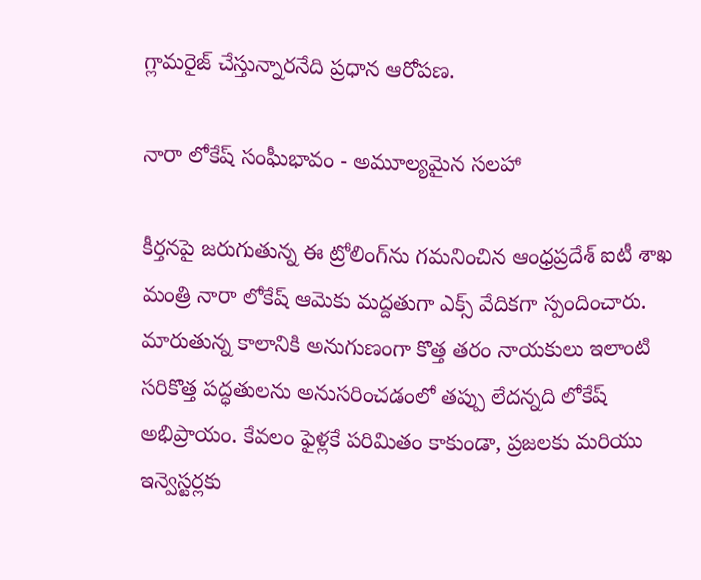గ్లామరైజ్ చేస్తున్నారనేది ప్రధాన ఆరోపణ.

నారా లోకేష్ సంఘీభావం - అమూల్యమైన సలహా

కీర్తనపై జరుగుతున్న ఈ ట్రోలింగ్‌ను గమనించిన ఆంధ్రప్రదేశ్ ఐటీ శాఖ మంత్రి నారా లోకేష్ ఆమెకు మద్దతుగా ఎక్స్ వేదికగా స్పందించారు. మారుతున్న కాలానికి అనుగుణంగా కొత్త తరం నాయకులు ఇలాంటి సరికొత్త పద్ధతులను అనుసరించడంలో తప్పు లేదన్నది లోకేష్ అభిప్రాయం. కేవలం ఫైళ్లకే పరిమితం కాకుండా, ప్రజలకు మరియు ఇన్వెస్టర్లకు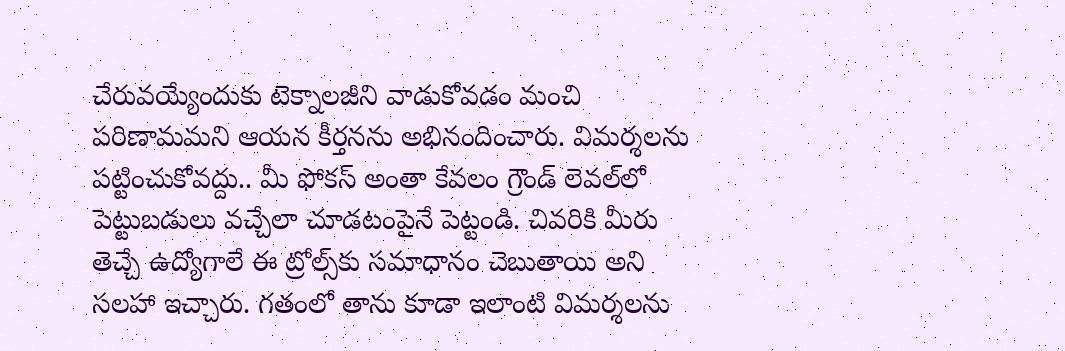చేరువయ్యేందుకు టెక్నాలజీని వాడుకోవడం మంచి పరిణామమని ఆయన కీర్తనను అభినందించారు. విమర్శలను పట్టించుకోవద్దు.. మీ ఫోకస్ అంతా కేవలం గ్రౌండ్ లెవల్‌లో పెట్టుబడులు వచ్చేలా చూడటంపైనే పెట్టండి. చివరికి మీరు తెచ్చే ఉద్యోగాలే ఈ ట్రోల్స్‌కు సమాధానం చెబుతాయి అని సలహా ఇచ్చారు. గతంలో తాను కూడా ఇలాంటి విమర్శలను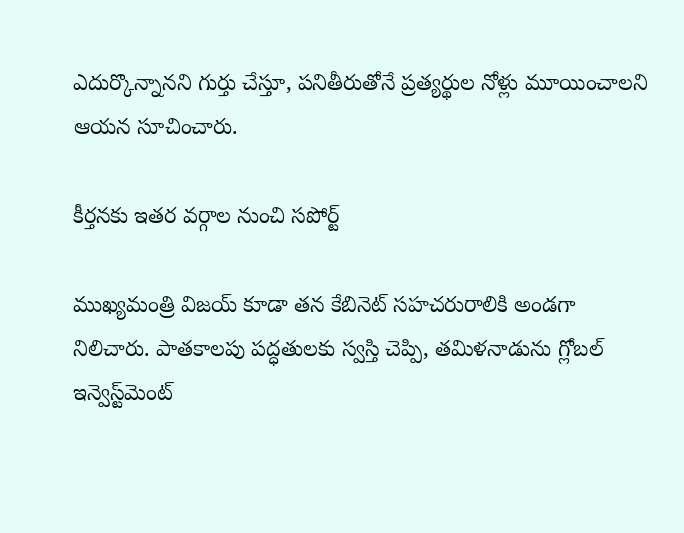ఎదుర్కొన్నానని గుర్తు చేస్తూ, పనితీరుతోనే ప్రత్యర్థుల నోళ్లు మూయించాలని ఆయన సూచించారు.

కీర్తనకు ఇతర వర్గాల నుంచి సపోర్ట్

ముఖ్యమంత్రి విజయ్ కూడా తన కేబినెట్ సహచరురాలికి అండగా నిలిచారు. పాతకాలపు పద్ధతులకు స్వస్తి చెప్పి, తమిళనాడును గ్లోబల్ ఇన్వెస్ట్‌మెంట్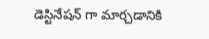డెస్టినేషన్ గా మార్చడానికి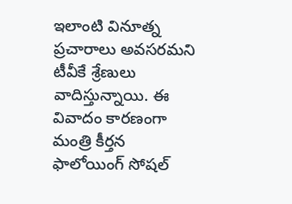ఇలాంటి వినూత్న ప్రచారాలు అవసరమని టీవీకే శ్రేణులు వాదిస్తున్నాయి. ఈ వివాదం కారణంగా మంత్రి కీర్తన ఫాలోయింగ్ సోషల్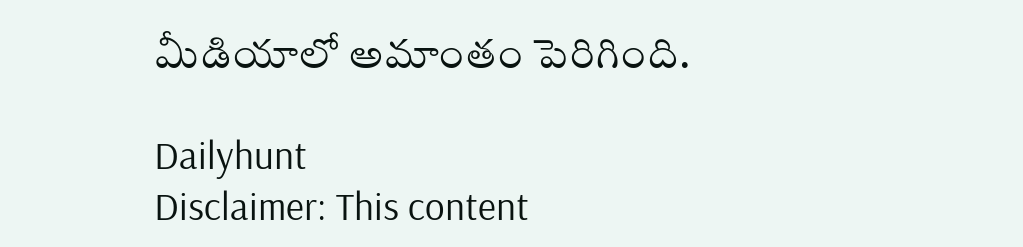మీడియాలో అమాంతం పెరిగింది.

Dailyhunt
Disclaimer: This content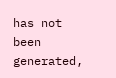has not been generated,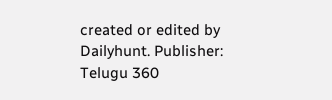created or edited by Dailyhunt. Publisher: Telugu 360